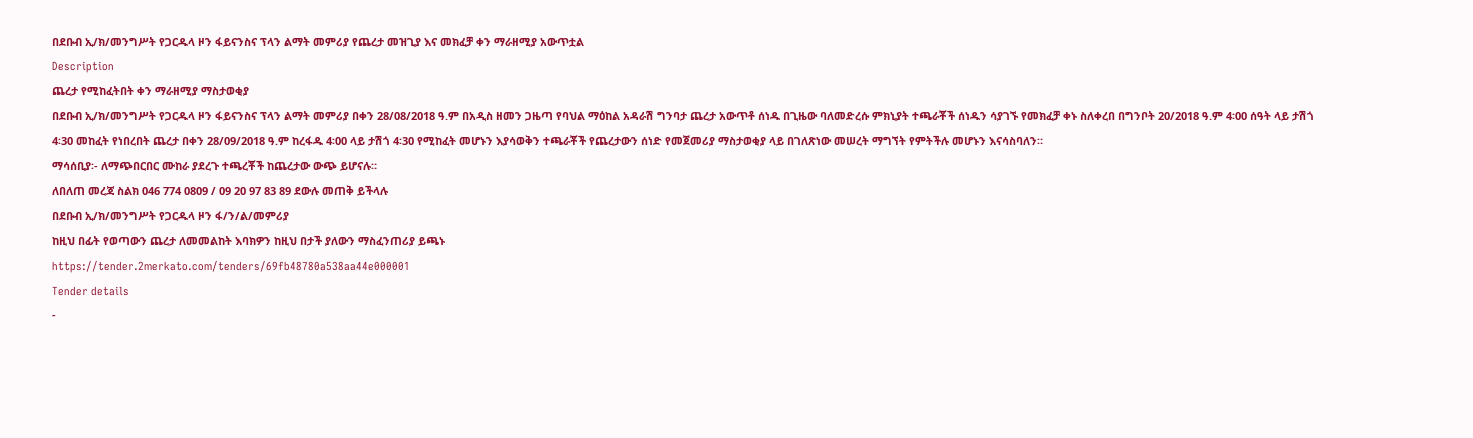በደቡብ ኢ/ክ/መንግሥት የጋርዱላ ዞን ፋይናንስና ፕላን ልማት መምሪያ የጨረታ መዝጊያ እና መክፈቻ ቀን ማራዘሚያ አውጥቷል
Description
ጨረታ የሚከፈትበት ቀን ማራዘሚያ ማስታወቂያ
በደቡብ ኢ/ክ/መንግሥት የጋርዱላ ዞን ፋይናንስና ፕላን ልማት መምሪያ በቀን 28/08/2018 ዓ.ም በአዲስ ዘመን ጋዜጣ የባህል ማዕከል አዳራሽ ግንባታ ጨረታ አውጥቶ ሰነዱ በጊዜው ባለመድረሱ ምክኒያት ተጫራቾች ሰነዱን ሳያገኙ የመክፈቻ ቀኑ ስለቀረበ በግንቦት 20/2018 ዓ.ም 4፡00 ሰዓት ላይ ታሽጎ 4፡30 መከፈት የነበረበት ጨረታ በቀን 28/09/2018 ዓ.ም ከረፋዱ 4፡00 ላይ ታሽጎ 4፡30 የሚከፈት መሆኑን እያሳወቅን ተጫራቾች የጨረታውን ሰነድ የመጀመሪያ ማስታወቂያ ላይ በገለጽነው መሠረት ማግኘት የምትችሉ መሆኑን እናሳስባለን።
ማሳሰቢያ፡- ለማጭበርበር ሙከራ ያደረጉ ተጫረቾች ከጨረታው ውጭ ይሆናሉ።
ለበለጠ መረጃ ስልክ 046 774 0809 / 09 20 97 83 89 ደውሉ መጠቅ ይችላሉ
በደቡብ ኢ/ክ/መንግሥት የጋርዱላ ዞን ፋ/ን/ል/መምሪያ
ከዚህ በፊት የወጣውን ጨረታ ለመመልከት እባክዎን ከዚህ በታች ያለውን ማስፈንጠሪያ ይጫኑ
https://tender.2merkato.com/tenders/69fb48780a538aa44e000001
Tender details
-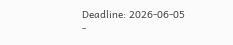Deadline: 2026-06-05
-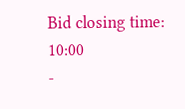Bid closing time: 10:00
-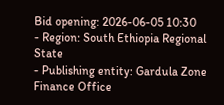Bid opening: 2026-06-05 10:30
- Region: South Ethiopia Regional State
- Publishing entity: Gardula Zone Finance Office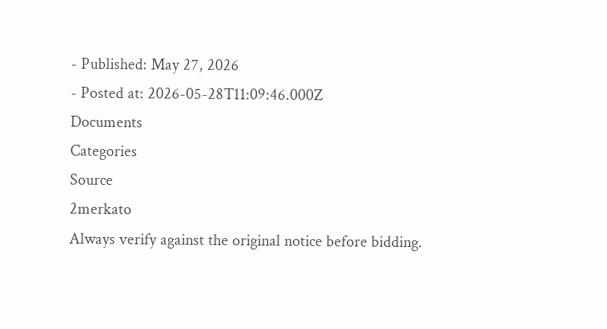- Published: May 27, 2026
- Posted at: 2026-05-28T11:09:46.000Z
Documents
Categories
Source
2merkato
Always verify against the original notice before bidding.